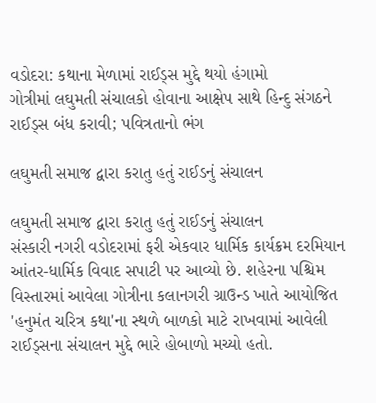વડોદરા: કથાના મેળામાં રાઈડ્સ મુદ્દે થયો હંગામો
ગોત્રીમાં લઘુમતી સંચાલકો હોવાના આક્ષેપ સાથે હિન્દુ સંગઠને રાઈડ્સ બંધ કરાવી; પવિત્રતાનો ભંગ

લઘુમતી સમાજ દ્વારા કરાતુ હતું રાઈડનું સંચાલન

લઘુમતી સમાજ દ્વારા કરાતુ હતું રાઈડનું સંચાલન
સંસ્કારી નગરી વડોદરામાં ફરી એકવાર ધાર્મિક કાર્યક્રમ દરમિયાન આંતર-ધાર્મિક વિવાદ સપાટી પર આવ્યો છે. શહેરના પશ્ચિમ વિસ્તારમાં આવેલા ગોત્રીના કલાનગરી ગ્રાઉન્ડ ખાતે આયોજિત 'હનુમંત ચરિત્ર કથા'ના સ્થળે બાળકો માટે રાખવામાં આવેલી રાઈડ્સના સંચાલન મુદ્દે ભારે હોબાળો મચ્યો હતો.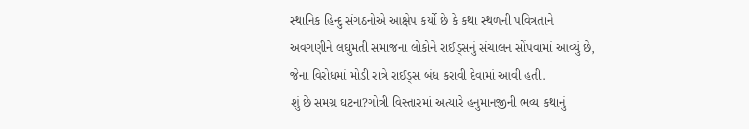સ્થાનિક હિન્દુ સંગઠનોએ આક્ષેપ કર્યો છે કે કથા સ્થળની પવિત્રતાને અવગણીને લઘુમતી સમાજના લોકોને રાઈડ્સનું સંચાલન સોંપવામાં આવ્યું છે, જેના વિરોધમાં મોડી રાત્રે રાઈડ્સ બંધ કરાવી દેવામાં આવી હતી.
શું છે સમગ્ર ઘટના?ગોત્રી વિસ્તારમાં અત્યારે હનુમાનજીની ભવ્ય કથાનું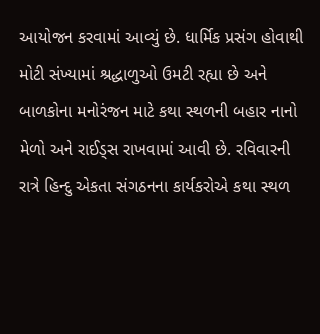આયોજન કરવામાં આવ્યું છે. ધાર્મિક પ્રસંગ હોવાથી મોટી સંખ્યામાં શ્રદ્ધાળુઓ ઉમટી રહ્યા છે અને બાળકોના મનોરંજન માટે કથા સ્થળની બહાર નાનો મેળો અને રાઈડ્સ રાખવામાં આવી છે. રવિવારની રાત્રે હિન્દુ એકતા સંગઠનના કાર્યકરોએ કથા સ્થળ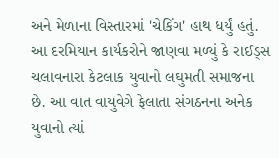અને મેળાના વિસ્તારમાં 'ચેકિંગ' હાથ ધર્યું હતું. આ દરમિયાન કાર્યકરોને જાણવા મળ્યું કે રાઈડ્સ ચલાવનારા કેટલાક યુવાનો લઘુમતી સમાજના છે. આ વાત વાયુવેગે ફેલાતા સંગઠનના અનેક યુવાનો ત્યાં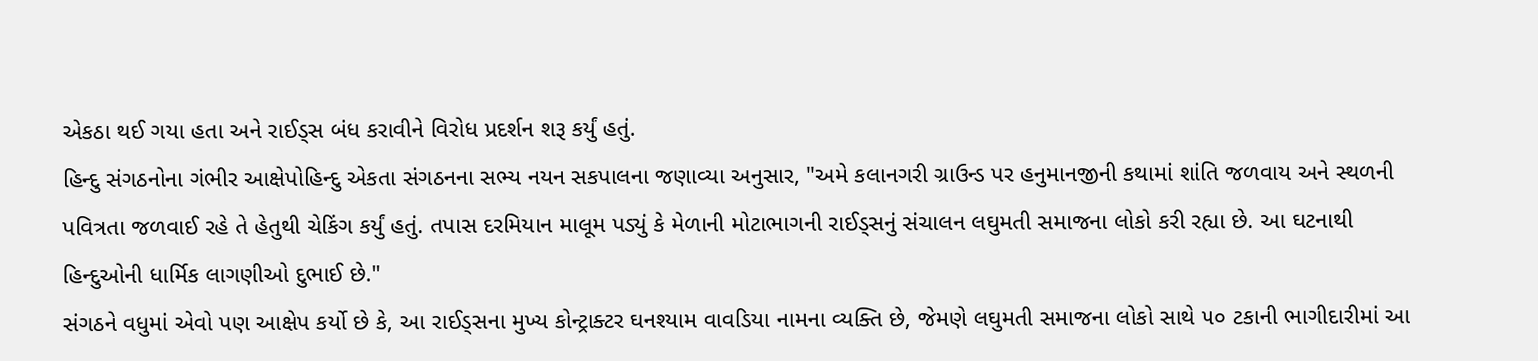એકઠા થઈ ગયા હતા અને રાઈડ્સ બંધ કરાવીને વિરોધ પ્રદર્શન શરૂ કર્યું હતું.
હિન્દુ સંગઠનોના ગંભીર આક્ષેપોહિન્દુ એકતા સંગઠનના સભ્ય નયન સકપાલના જણાવ્યા અનુસાર, "અમે કલાનગરી ગ્રાઉન્ડ પર હનુમાનજીની કથામાં શાંતિ જળવાય અને સ્થળની પવિત્રતા જળવાઈ રહે તે હેતુથી ચેકિંગ કર્યું હતું. તપાસ દરમિયાન માલૂમ પડ્યું કે મેળાની મોટાભાગની રાઈડ્સનું સંચાલન લઘુમતી સમાજના લોકો કરી રહ્યા છે. આ ઘટનાથી હિન્દુઓની ધાર્મિક લાગણીઓ દુભાઈ છે."
સંગઠને વધુમાં એવો પણ આક્ષેપ કર્યો છે કે, આ રાઈડ્સના મુખ્ય કોન્ટ્રાક્ટર ઘનશ્યામ વાવડિયા નામના વ્યક્તિ છે, જેમણે લઘુમતી સમાજના લોકો સાથે ૫૦ ટકાની ભાગીદારીમાં આ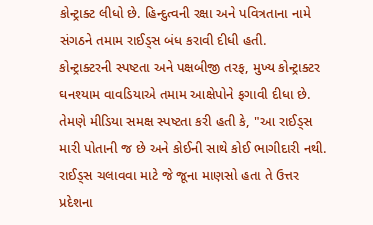કોન્ટ્રાક્ટ લીધો છે. હિન્દુત્વની રક્ષા અને પવિત્રતાના નામે સંગઠને તમામ રાઈડ્સ બંધ કરાવી દીધી હતી.
કોન્ટ્રાક્ટરની સ્પષ્ટતા અને પક્ષબીજી તરફ, મુખ્ય કોન્ટ્રાક્ટર ઘનશ્યામ વાવડિયાએ તમામ આક્ષેપોને ફગાવી દીધા છે. તેમણે મીડિયા સમક્ષ સ્પષ્ટતા કરી હતી કે, "આ રાઈડ્સ મારી પોતાની જ છે અને કોઈની સાથે કોઈ ભાગીદારી નથી. રાઈડ્સ ચલાવવા માટે જે જૂના માણસો હતા તે ઉત્તર પ્રદેશના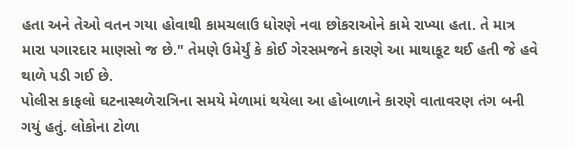હતા અને તેઓ વતન ગયા હોવાથી કામચલાઉ ધોરણે નવા છોકરાઓને કામે રાખ્યા હતા. તે માત્ર મારા પગારદાર માણસો જ છે." તેમણે ઉમેર્યું કે કોઈ ગેરસમજને કારણે આ માથાકૂટ થઈ હતી જે હવે થાળે પડી ગઈ છે.
પોલીસ કાફલો ઘટનાસ્થળેરાત્રિના સમયે મેળામાં થયેલા આ હોબાળાને કારણે વાતાવરણ તંગ બની ગયું હતું. લોકોના ટોળા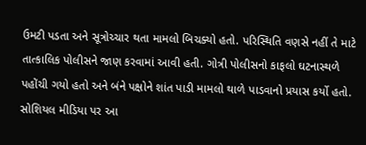ઉમટી પડતા અને સૂત્રોચ્ચાર થતા મામલો બિચક્યો હતો. પરિસ્થિતિ વણસે નહીં તે માટે તાત્કાલિક પોલીસને જાણ કરવામાં આવી હતી. ગોત્રી પોલીસનો કાફલો ઘટનાસ્થળે પહોંચી ગયો હતો અને બંને પક્ષોને શાંત પાડી મામલો થાળે પાડવાનો પ્રયાસ કર્યો હતો. સોશિયલ મીડિયા પર આ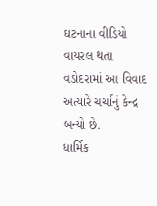ઘટનાના વીડિયો વાયરલ થતા વડોદરામાં આ વિવાદ અત્યારે ચર્ચાનું કેન્દ્ર બન્યો છે.
ધાર્મિક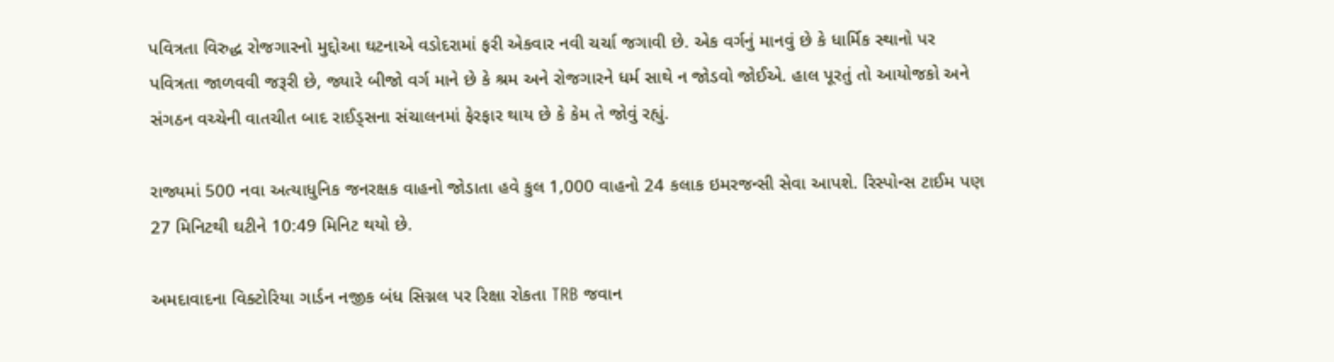પવિત્રતા વિરુદ્ધ રોજગારનો મુદ્દોઆ ઘટનાએ વડોદરામાં ફરી એકવાર નવી ચર્ચા જગાવી છે. એક વર્ગનું માનવું છે કે ધાર્મિક સ્થાનો પર પવિત્રતા જાળવવી જરૂરી છે, જ્યારે બીજો વર્ગ માને છે કે શ્રમ અને રોજગારને ધર્મ સાથે ન જોડવો જોઈએ. હાલ પૂરતું તો આયોજકો અને સંગઠન વચ્ચેની વાતચીત બાદ રાઈડ્સના સંચાલનમાં ફેરફાર થાય છે કે કેમ તે જોવું રહ્યું.

રાજ્યમાં 500 નવા અત્યાધુનિક જનરક્ષક વાહનો જોડાતા હવે કુલ 1,000 વાહનો 24 કલાક ઇમરજન્સી સેવા આપશે. રિસ્પોન્સ ટાઈમ પણ 27 મિનિટથી ઘટીને 10:49 મિનિટ થયો છે.

અમદાવાદના વિક્ટોરિયા ગાર્ડન નજીક બંધ સિગ્નલ પર રિક્ષા રોકતા TRB જવાન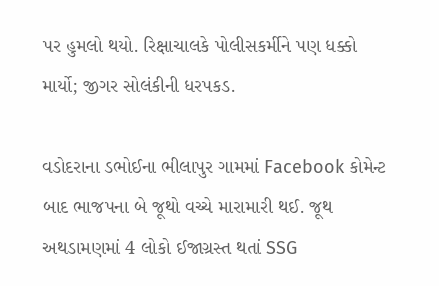પર હુમલો થયો. રિક્ષાચાલકે પોલીસકર્મીને પણ ધક્કો માર્યો; જીગર સોલંકીની ધરપકડ.

વડોદરાના ડભોઈના ભીલાપુર ગામમાં Facebook કોમેન્ટ બાદ ભાજપના બે જૂથો વચ્ચે મારામારી થઈ. જૂથ અથડામણમાં 4 લોકો ઈજાગ્રસ્ત થતાં SSG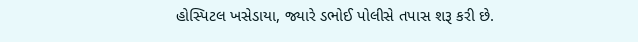હોસ્પિટલ ખસેડાયા, જ્યારે ડભોઈ પોલીસે તપાસ શરૂ કરી છે.